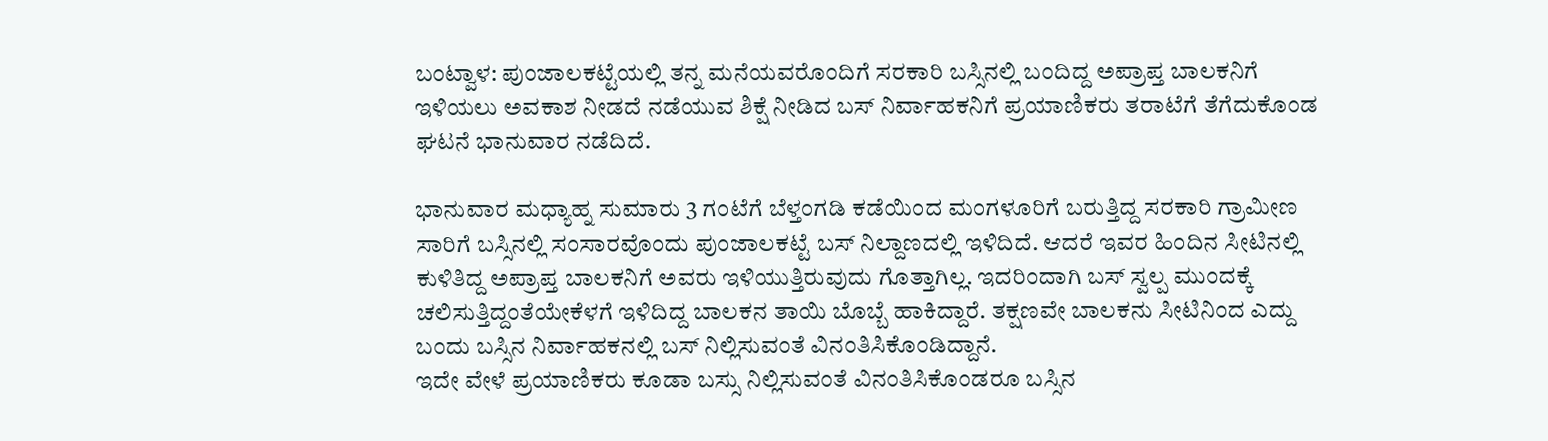ಬಂಟ್ವಾಳ: ಪುಂಜಾಲಕಟ್ಟೆಯಲ್ಲಿ ತನ್ನ ಮನೆಯವರೊಂದಿಗೆ ಸರಕಾರಿ ಬಸ್ಸಿನಲ್ಲಿ ಬಂದಿದ್ದ ಅಪ್ರಾಪ್ತ ಬಾಲಕನಿಗೆ ಇಳಿಯಲು ಅವಕಾಶ ನೀಡದೆ ನಡೆಯುವ ಶಿಕ್ಷೆ ನೀಡಿದ ಬಸ್ ನಿರ್ವಾಹಕನಿಗೆ ಪ್ರಯಾಣಿಕರು ತರಾಟೆಗೆ ತೆಗೆದುಕೊಂಡ ಘಟನೆ ಭಾನುವಾರ ನಡೆದಿದೆ.

ಭಾನುವಾರ ಮಧ್ಯಾಹ್ನ ಸುಮಾರು 3 ಗಂಟೆಗೆ ಬೆಳ್ತಂಗಡಿ ಕಡೆಯಿಂದ ಮಂಗಳೂರಿಗೆ ಬರುತ್ತಿದ್ದ ಸರಕಾರಿ ಗ್ರಾಮೀಣ ಸಾರಿಗೆ ಬಸ್ಸಿನಲ್ಲಿ ಸಂಸಾರವೊಂದು ಪುಂಜಾಲಕಟ್ಟೆ ಬಸ್ ನಿಲ್ದಾಣದಲ್ಲಿ ಇಳಿದಿದೆ. ಆದರೆ ಇವರ ಹಿಂದಿನ ಸೀಟಿನಲ್ಲಿ ಕುಳಿತಿದ್ದ ಅಪ್ರಾಪ್ತ ಬಾಲಕನಿಗೆ ಅವರು ಇಳಿಯುತ್ತಿರುವುದು ಗೊತ್ತಾಗಿಲ್ಲ. ಇದರಿಂದಾಗಿ ಬಸ್ ಸ್ವಲ್ಪ ಮುಂದಕ್ಕೆ ಚಲಿಸುತ್ತಿದ್ದಂತೆಯೇಕೆಳಗೆ ಇಳಿದಿದ್ದ ಬಾಲಕನ ತಾಯಿ ಬೊಬ್ಬೆ ಹಾಕಿದ್ದಾರೆ. ತಕ್ಷಣವೇ ಬಾಲಕನು ಸೀಟಿನಿಂದ ಎದ್ದು ಬಂದು ಬಸ್ಸಿನ ನಿರ್ವಾಹಕನಲ್ಲಿ ಬಸ್ ನಿಲ್ಲಿಸುವಂತೆ ವಿನಂತಿಸಿಕೊಂಡಿದ್ದಾನೆ.
ಇದೇ ವೇಳೆ ಪ್ರಯಾಣಿಕರು ಕೂಡಾ ಬಸ್ಸು ನಿಲ್ಲಿಸುವಂತೆ ವಿನಂತಿಸಿಕೊಂಡರೂ ಬಸ್ಸಿನ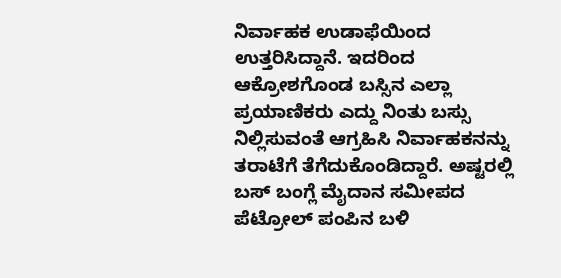ನಿರ್ವಾಹಕ ಉಡಾಫೆಯಿಂದ ಉತ್ತರಿಸಿದ್ದಾನೆ. ಇದರಿಂದ ಆಕ್ರೋಶಗೊಂಡ ಬಸ್ಸಿನ ಎಲ್ಲಾ ಪ್ರಯಾಣಿಕರು ಎದ್ದು ನಿಂತು ಬಸ್ಸು ನಿಲ್ಲಿಸುವಂತೆ ಆಗ್ರಹಿಸಿ ನಿರ್ವಾಹಕನನ್ನು ತರಾಟೆಗೆ ತೆಗೆದುಕೊಂಡಿದ್ದಾರೆ. ಅಷ್ಟರಲ್ಲಿ ಬಸ್ ಬಂಗ್ಲೆ ಮೈದಾನ ಸಮೀಪದ ಪೆಟ್ರೋಲ್ ಪಂಪಿನ ಬಳಿ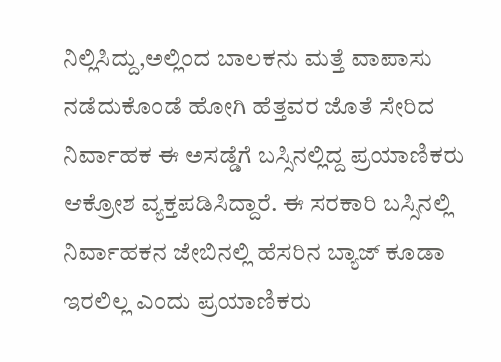ನಿಲ್ಲಿಸಿದ್ದು,ಅಲ್ಲಿಂದ ಬಾಲಕನು ಮತ್ತೆ ವಾಪಾಸು ನಡೆದುಕೊಂಡೆ ಹೋಗಿ ಹೆತ್ತವರ ಜೊತೆ ಸೇರಿದ ನಿರ್ವಾಹಕ ಈ ಅಸಡ್ಡೆಗೆ ಬಸ್ಸಿನಲ್ಲಿದ್ದ ಪ್ರಯಾಣಿಕರು ಆಕ್ರೋಶ ವ್ಯಕ್ತಪಡಿಸಿದ್ದಾರೆ. ಈ ಸರಕಾರಿ ಬಸ್ಸಿನಲ್ಲಿ ನಿರ್ವಾಹಕನ ಜೇಬಿನಲ್ಲಿ ಹೆಸರಿನ ಬ್ಯಾಜ್ ಕೂಡಾ ಇರಲಿಲ್ಲ ಎಂದು ಪ್ರಯಾಣಿಕರು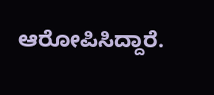ಆರೋಪಿಸಿದ್ದಾರೆ.